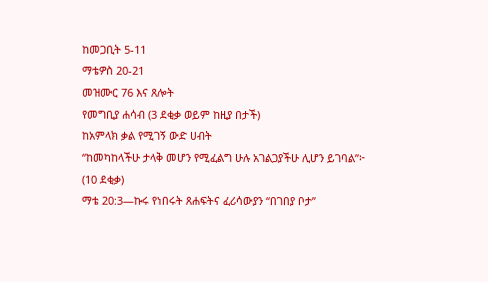ከመጋቢት 5-11
ማቴዎስ 20-21
መዝሙር 76 እና ጸሎት
የመግቢያ ሐሳብ (3 ደቂቃ ወይም ከዚያ በታች)
ከአምላክ ቃል የሚገኝ ውድ ሀብት
“ከመካከላችሁ ታላቅ መሆን የሚፈልግ ሁሉ አገልጋያችሁ ሊሆን ይገባል”፦ (10 ደቂቃ)
ማቴ 20:3—ኩሩ የነበሩት ጸሐፍትና ፈሪሳውያን “በገበያ ቦታ”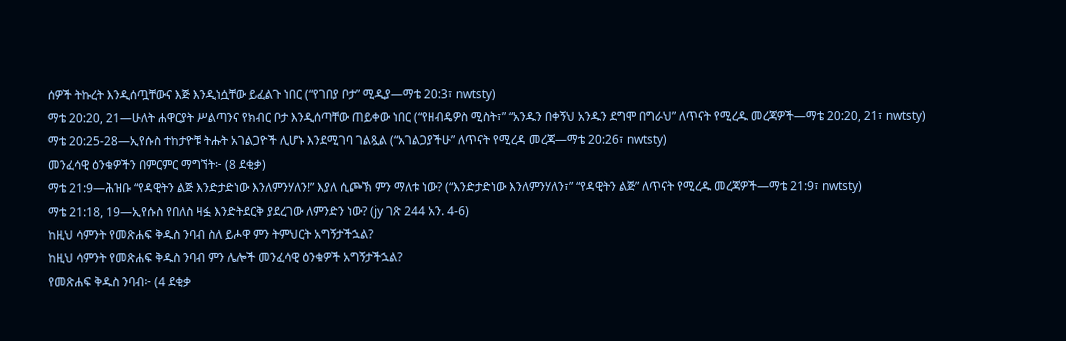ሰዎች ትኩረት እንዲሰጧቸውና እጅ እንዲነሷቸው ይፈልጉ ነበር (“የገበያ ቦታ” ሚዲያ—ማቴ 20:3፣ nwtsty)
ማቴ 20:20, 21—ሁለት ሐዋርያት ሥልጣንና የክብር ቦታ እንዲሰጣቸው ጠይቀው ነበር (“የዘብዴዎስ ሚስት፣” “አንዱን በቀኝህ አንዱን ደግሞ በግራህ” ለጥናት የሚረዱ መረጃዎች—ማቴ 20:20, 21፣ nwtsty)
ማቴ 20:25-28—ኢየሱስ ተከታዮቹ ትሑት አገልጋዮች ሊሆኑ እንደሚገባ ገልጿል (“አገልጋያችሁ” ለጥናት የሚረዳ መረጃ—ማቴ 20:26፣ nwtsty)
መንፈሳዊ ዕንቁዎችን በምርምር ማግኘት፦ (8 ደቂቃ)
ማቴ 21:9—ሕዝቡ “የዳዊትን ልጅ እንድታድነው እንለምንሃለን!” እያለ ሲጮኽ ምን ማለቱ ነው? (“እንድታድነው እንለምንሃለን፣” “የዳዊትን ልጅ” ለጥናት የሚረዱ መረጃዎች—ማቴ 21:9፣ nwtsty)
ማቴ 21:18, 19—ኢየሱስ የበለስ ዛፏ እንድትደርቅ ያደረገው ለምንድን ነው? (jy ገጽ 244 አን. 4-6)
ከዚህ ሳምንት የመጽሐፍ ቅዱስ ንባብ ስለ ይሖዋ ምን ትምህርት አግኝታችኋል?
ከዚህ ሳምንት የመጽሐፍ ቅዱስ ንባብ ምን ሌሎች መንፈሳዊ ዕንቁዎች አግኝታችኋል?
የመጽሐፍ ቅዱስ ንባብ፦ (4 ደቂቃ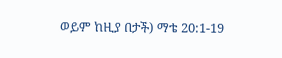ወይም ከዚያ በታች) ማቴ 20:1-19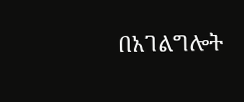በአገልግሎት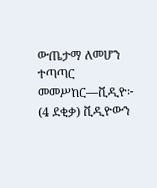ውጤታማ ለመሆን ተጣጣር
መመሥከር—ቪዲዮ፦ (4 ደቂቃ) ቪዲዮውን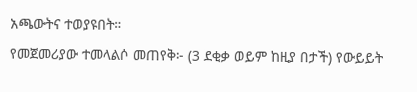አጫውትና ተወያዩበት።
የመጀመሪያው ተመላልሶ መጠየቅ፦ (3 ደቂቃ ወይም ከዚያ በታች) የውይይት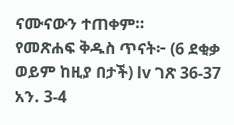ናሙናውን ተጠቀም።
የመጽሐፍ ቅዱስ ጥናት፦ (6 ደቂቃ ወይም ከዚያ በታች) lv ገጽ 36-37 አን. 3-4